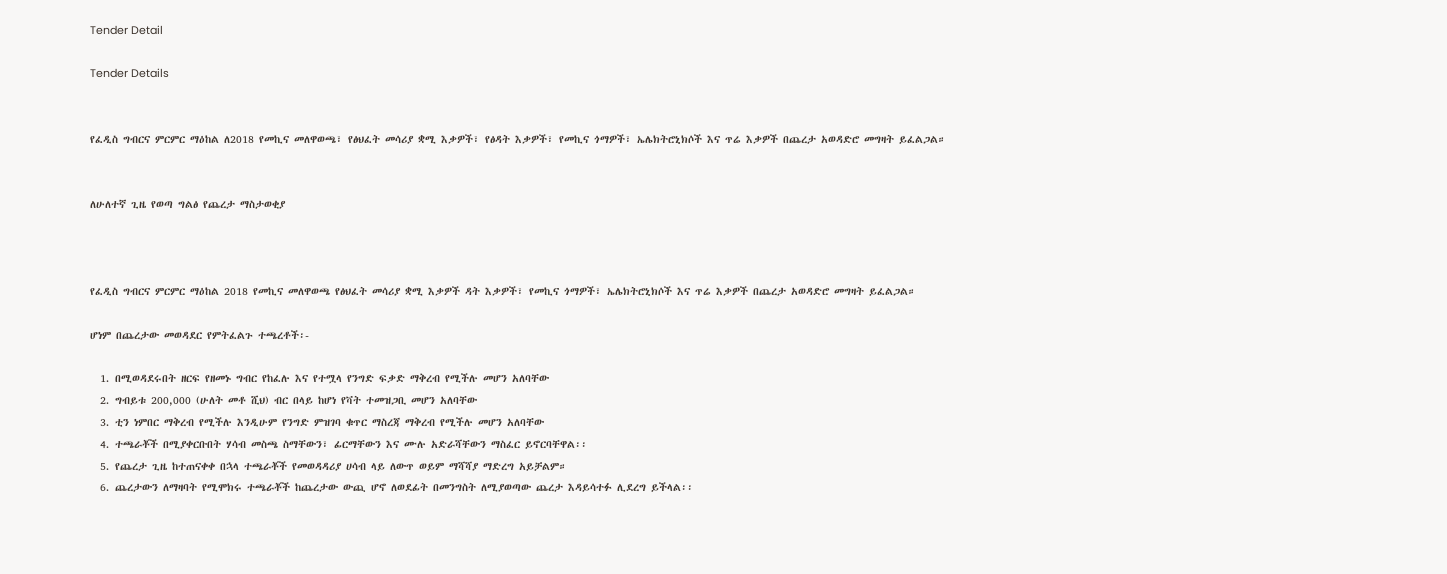Tender Detail

Tender Details


የፈዲስ ግብርና ምርምር ማዕከል ለ2018 የመኪና መለዋወጫ፣ የፅህፈት መሳሪያ ቋሚ እቃዎች፣ የፅዳት እቃዎች፣ የመኪና ጎማዎች፣ ኤሌክትሮኒክሶች እና ጥሬ እቃዎች በጨረታ አወዳድሮ መግዛት ይፈልጋል።


ለሁለተኛ ጊዜ የወጣ ግልፅ የጨረታ ማስታወቂያ



የፈዲስ ግብርና ምርምር ማዕከል 2018 የመኪና መለዋወጫ የፅህፈት መሳሪያ ቋሚ እቃዎች ዳት እቃዎች፣ የመኪና ጎማዎች፣ ኤሌክትሮኒክሶች እና ጥሬ እቃዎች በጨረታ አወዳድሮ መግዛት ይፈልጋል።

ሆነም በጨረታው መወዳደር የምትፈልጉ ተጫረቶች፡-

  1. በሚወዳደሩበት ዘርፍ የዘመኑ ግብር የከፈሉ እና የተሟላ የንግድ ፍቃድ ማቅረብ የሚችሉ መሆን አለባቸው
  2. ግብይቱ 200,000 (ሁለት መቶ ሺህ) ብር በላይ ከሆነ የቫት ተመዝጋቢ መሆን አለባቸው
  3. ቲን ነምበር ማቅረብ የሚችሉ እንዲሁም የንግድ ምዝገባ ቁጥር ማስረጃ ማቅረብ የሚችሉ መሆን አለባቸው
  4. ተጫራቾች በሚያቀርቡበት ሃሳብ መስጫ ስማቸውን፣ ፊርማቸውን እና ሙሉ አድራሻቸውን ማስፈር ይኖርባቸዋል፡፡
  5. የጨረታ ጊዜ ከተጠናቀቀ በኋላ ተጫራቾች የመወዳዳሪያ ሀሳብ ላይ ለውጥ ወይም ማሻሻያ ማድረግ አይቻልም።
  6. ጨረታውን ለማዛባት የሚሞክሩ ተጫራቾች ከጨረታው ውጪ ሆኖ ለወደፊት በመንግስት ለሚያወጣው ጨረታ እዳይሳተፉ ሊደረግ ይችላል፡፡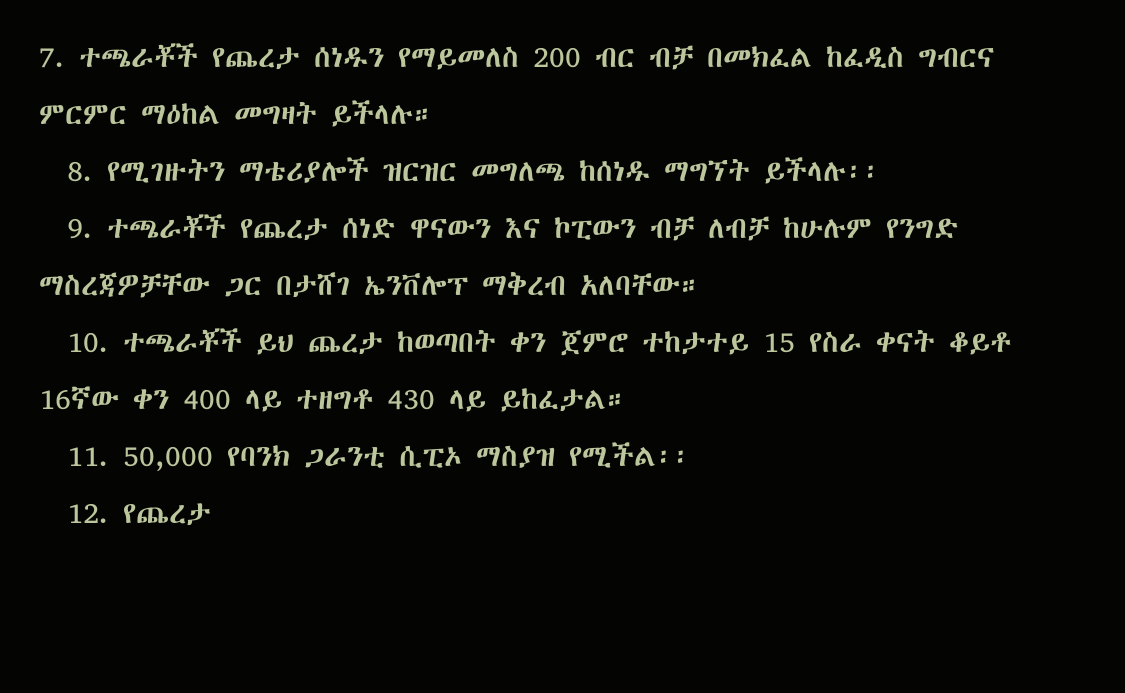7. ተጫራቾች የጨረታ ሰነዱን የማይመለስ 200 ብር ብቻ በመክፈል ከፈዲስ ግብርና ምርምር ማዕከል መግዛት ይችላሉ።
  8. የሚገዙትን ማቴሪያሎች ዝርዝር መግለጫ ከሰነዱ ማግኘት ይችላሉ፡፡
  9. ተጫራቾች የጨረታ ሰነድ ዋናውን እና ኮፒውን ብቻ ለብቻ ከሁሉም የንግድ ማስረጃዎቻቸው ጋር በታሸገ ኤንቨሎፕ ማቅረብ አለባቸው።
  10. ተጫራቾች ይህ ጨረታ ከወጣበት ቀን ጀምሮ ተከታተይ 15 የስራ ቀናት ቆይቶ 16ኛው ቀን 400 ላይ ተዘግቶ 430 ላይ ይከፈታል።
  11. 50,000 የባንክ ጋራንቲ ሲፒኦ ማስያዝ የሚችል፡፡
  12. የጨረታ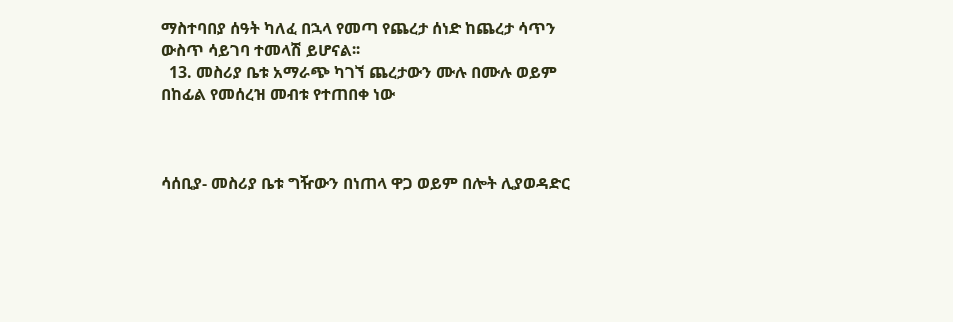ማስተባበያ ሰዓት ካለፈ በኋላ የመጣ የጨረታ ሰነድ ከጨረታ ሳጥን ውስጥ ሳይገባ ተመላሽ ይሆናል፡፡
  13. መስሪያ ቤቱ አማራጭ ካገኘ ጨረታውን ሙሉ በሙሉ ወይም በከፊል የመሰረዝ መብቱ የተጠበቀ ነው



ሳሰቢያ- መስሪያ ቤቱ ግዥውን በነጠላ ዋጋ ወይም በሎት ሊያወዳድር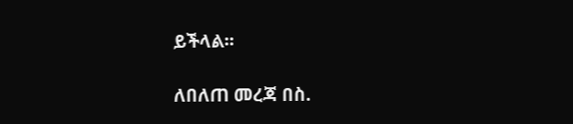ይችላል፡፡

ለበለጠ መረጃ በስ.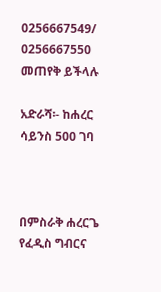0256667549/ 0256667550 መጠየቅ ይችላሉ

አድራሻ፡- ከሐረር ሳይንስ 500 ገባ



በምስራቅ ሐረርጌ የፈዲስ ግብርና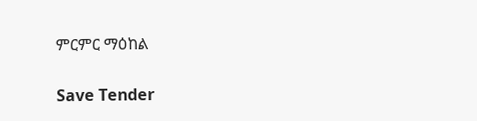ምርምር ማዕከል

Save Tender